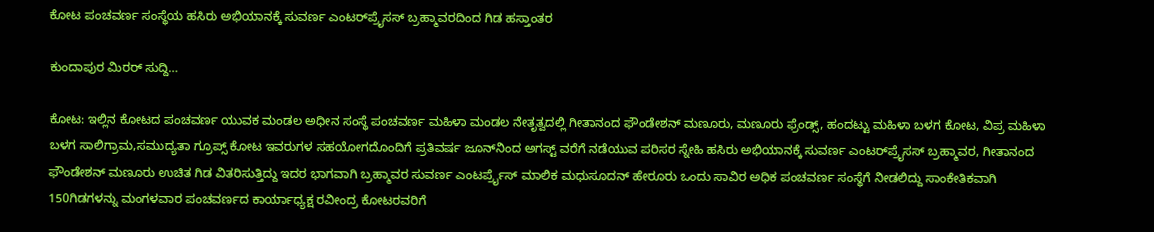ಕೋಟ ಪಂಚವರ್ಣ ಸಂಸ್ಥೆಯ ಹಸಿರು ಅಭಿಯಾನಕ್ಕೆ ಸುವರ್ಣ ಎಂಟರ್‌ಪ್ರೈಸಸ್ ಬ್ರಹ್ಮಾವರದಿಂದ ಗಿಡ ಹಸ್ತಾಂತರ

ಕುಂದಾಪುರ ಮಿರರ್ ಸುದ್ದಿ…

ಕೋಟ: ಇಲ್ಲಿನ ಕೋಟದ ಪಂಚವರ್ಣ ಯುವಕ ಮಂಡಲ ಅಧೀನ ಸಂಸ್ಥೆ ಪಂಚವರ್ಣ ಮಹಿಳಾ ಮಂಡಲ ನೇತೃತ್ವದಲ್ಲಿ ಗೀತಾನಂದ ಫೌಂಡೇಶನ್ ಮಣೂರು, ಮಣೂರು ಫ್ರೆಂಡ್ಸ್, ಹಂದಟ್ಟು ಮಹಿಳಾ ಬಳಗ ಕೋಟ, ವಿಪ್ರ ಮಹಿಳಾ ಬಳಗ ಸಾಲಿಗ್ರಾಮ,ಸಮುದ್ಯತಾ ಗ್ರೂಪ್ಸ್ ಕೋಟ ಇವರುಗಳ ಸಹಯೋಗದೊಂದಿಗೆ ಪ್ರತಿವರ್ಷ ಜೂನ್‍ನಿಂದ ಅಗಸ್ಟ್‌ ವರೆಗೆ ನಡೆಯುವ ಪರಿಸರ ಸ್ನೇಹಿ ಹಸಿರು ಅಭಿಯಾನಕ್ಕೆ ಸುವರ್ಣ ಎಂಟರ್‌ಪ್ರೈಸಸ್ ಬ್ರಹ್ಮಾವರ, ಗೀತಾನಂದ ಫೌಂಡೇಶನ್ ಮಣೂರು ಉಚಿತ ಗಿಡ ವಿತರಿಸುತ್ತಿದ್ದು ಇದರ ಭಾಗವಾಗಿ ಬ್ರಹ್ಮಾವರ ಸುವರ್ಣ ಎಂಟರ್ಪ್ರೈಸ್ ಮಾಲಿಕ ಮಧುಸೂದನ್ ಹೇರೂರು ಒಂದು ಸಾವಿರ ಅಧಿಕ ಪಂಚವರ್ಣ ಸಂಸ್ಥೆಗೆ ನೀಡಲಿದ್ದು ಸಾಂಕೇತಿಕವಾಗಿ 150ಗಿಡಗಳನ್ನು ಮಂಗಳವಾರ ಪಂಚವರ್ಣದ ಕಾರ್ಯಾಧ್ಯಕ್ಷ ರವೀಂದ್ರ ಕೋಟರವರಿಗೆ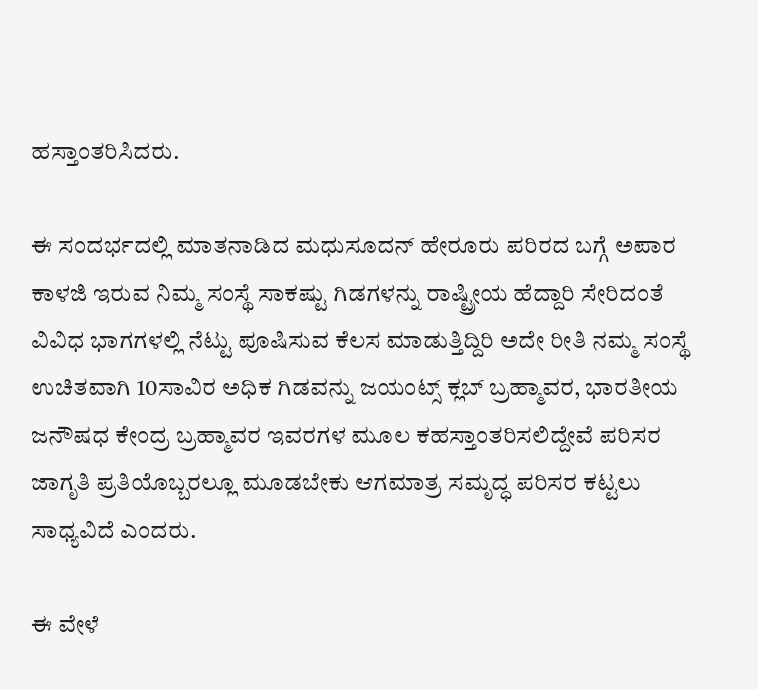ಹಸ್ತಾಂತರಿಸಿದರು.

ಈ ಸಂದರ್ಭದಲ್ಲಿ ಮಾತನಾಡಿದ ಮಧುಸೂದನ್ ಹೇರೂರು ಪರಿರದ ಬಗ್ಗೆ ಅಪಾರ ಕಾಳಜಿ ಇರುವ ನಿಮ್ಮ ಸಂಸ್ಥೆ ಸಾಕಷ್ಟು ಗಿಡಗಳನ್ನು ರಾಷ್ಟ್ರೀಯ ಹೆದ್ದಾರಿ ಸೇರಿದಂತೆ ವಿವಿಧ ಭಾಗಗಳಲ್ಲಿ ನೆಟ್ಟು ಪೂಷಿಸುವ ಕೆಲಸ ಮಾಡುತ್ತಿದ್ದಿರಿ ಅದೇ ರೀತಿ ನಮ್ಮ ಸಂಸ್ಥೆ ಉಚಿತವಾಗಿ 10ಸಾವಿರ ಅಧಿಕ ಗಿಡವನ್ನು ಜಯಂಟ್ಸ್ ಕ್ಲಬ್ ಬ್ರಹ್ಮಾವರ, ಭಾರತೀಯ ಜನೌಷಧ ಕೇಂದ್ರ ಬ್ರಹ್ಮಾವರ ಇವರಗಳ ಮೂಲ ಕಹಸ್ತಾಂತರಿಸಲಿದ್ದೇವೆ ಪರಿಸರ ಜಾಗೃತಿ ಪ್ರತಿಯೊಬ್ಬರಲ್ಲೂ ಮೂಡಬೇಕು ಆಗಮಾತ್ರ ಸಮೃದ್ಧ ಪರಿಸರ ಕಟ್ಟಲು ಸಾಧ್ಯವಿದೆ ಎಂದರು.

ಈ ವೇಳೆ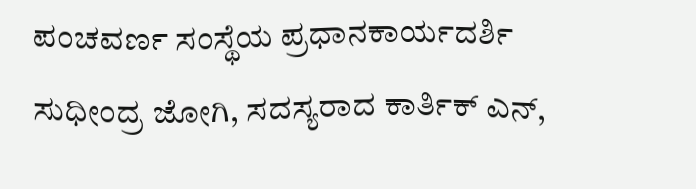ಪಂಚವರ್ಣ ಸಂಸ್ಥೆಯ ಪ್ರಧಾನಕಾರ್ಯದರ್ಶಿ ಸುಧೀಂದ್ರ ಜೋಗಿ, ಸದಸ್ಯರಾದ ಕಾರ್ತಿಕ್ ಎನ್,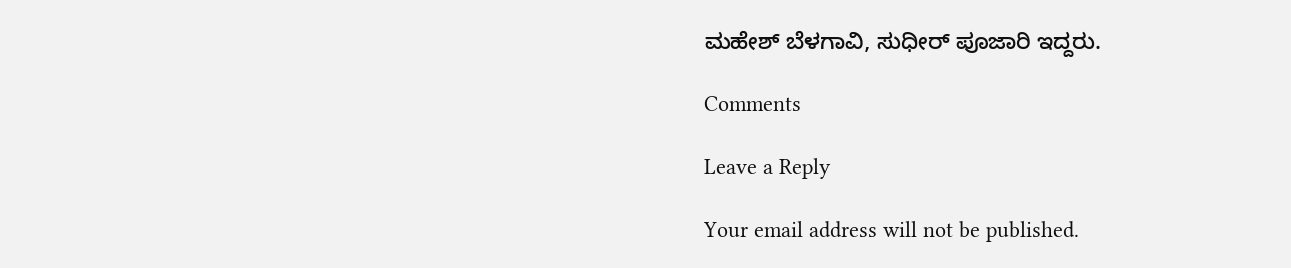ಮಹೇಶ್ ಬೆಳಗಾವಿ, ಸುಧೀರ್ ಪೂಜಾರಿ ಇದ್ದರು.

Comments

Leave a Reply

Your email address will not be published.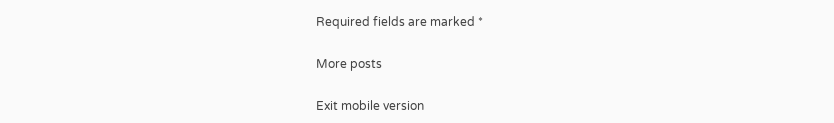Required fields are marked *

More posts

Exit mobile version